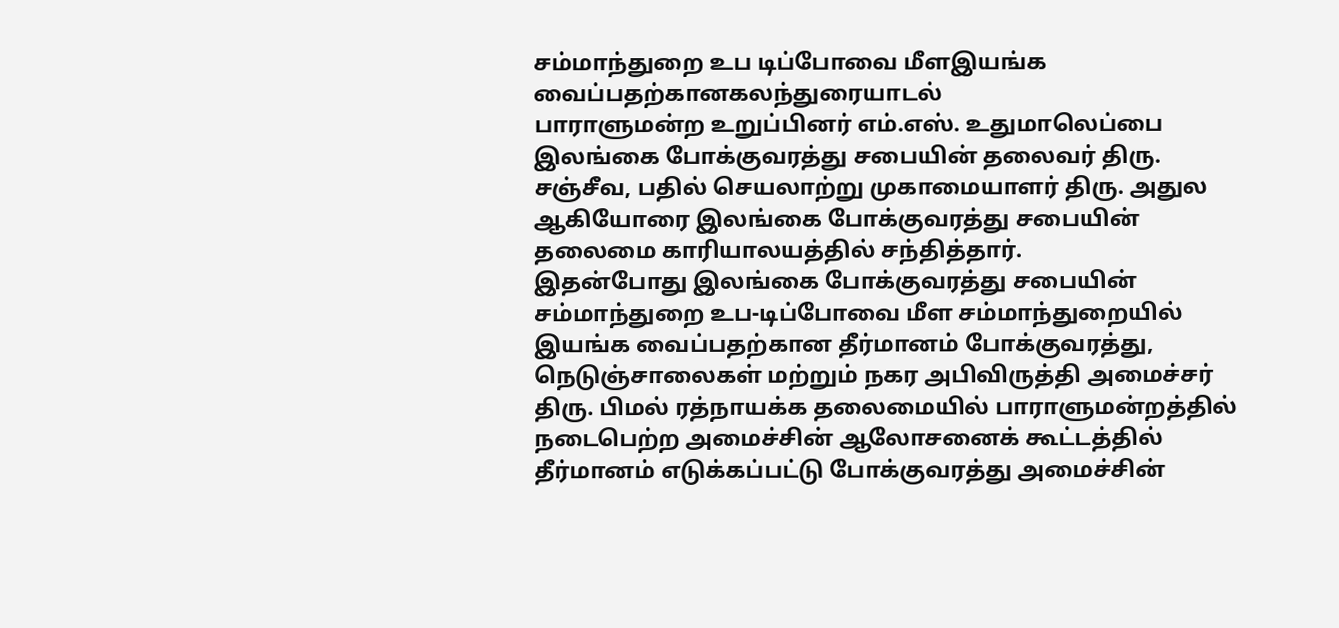சம்மாந்துறை உப டிப்போவை மீளஇயங்க வைப்பதற்கானகலந்துரையாடல்
பாராளுமன்ற உறுப்பினர் எம்.எஸ். உதுமாலெப்பை இலங்கை போக்குவரத்து சபையின் தலைவர் திரு. சஞ்சீவ, பதில் செயலாற்று முகாமையாளர் திரு. அதுல ஆகியோரை இலங்கை போக்குவரத்து சபையின் தலைமை காரியாலயத்தில் சந்தித்தார்.
இதன்போது இலங்கை போக்குவரத்து சபையின் சம்மாந்துறை உப-டிப்போவை மீள சம்மாந்துறையில் இயங்க வைப்பதற்கான தீர்மானம் போக்குவரத்து, நெடுஞ்சாலைகள் மற்றும் நகர அபிவிருத்தி அமைச்சர் திரு. பிமல் ரத்நாயக்க தலைமையில் பாராளுமன்றத்தில் நடைபெற்ற அமைச்சின் ஆலோசனைக் கூட்டத்தில் தீர்மானம் எடுக்கப்பட்டு போக்குவரத்து அமைச்சின்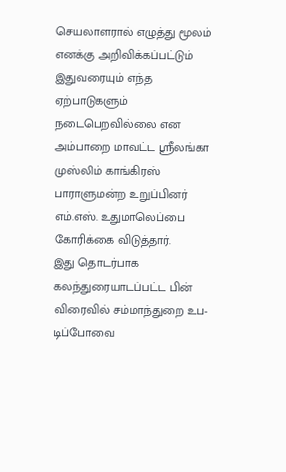செயலாளரால் எழுத்து மூலம் எனக்கு அறிவிக்கப்பட்டும் இதுவரையும் எந்த ஏற்பாடுகளும் நடைபெறவில்லை என அம்பாறை மாவட்ட ஶ்ரீலங்கா முஸ்லிம் காங்கிரஸ் பாராளுமன்ற உறுப்பினர் எம்.எஸ். உதுமாலெப்பை கோரிக்கை விடுத்தார்.
இது தொடர்பாக கலந்துரையாடப்பட்ட பின் விரைவில் சம்மாந்துறை உப-டிப்போவை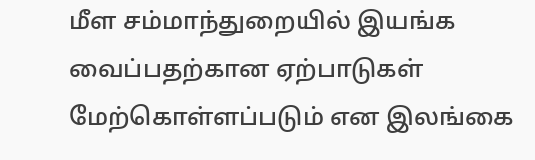மீள சம்மாந்துறையில் இயங்க வைப்பதற்கான ஏற்பாடுகள் மேற்கொள்ளப்படும் என இலங்கை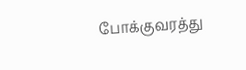போக்குவரத்து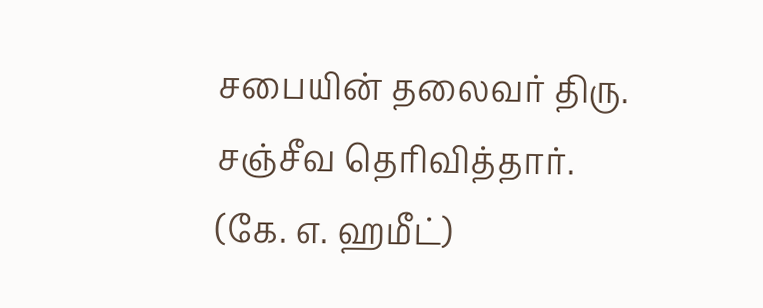சபையின் தலைவர் திரு. சஞ்சீவ தெரிவித்தார்.
(கே. எ. ஹமீட்)